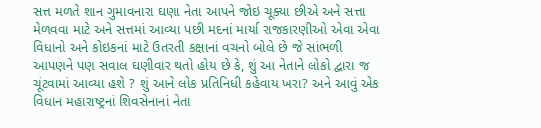સત્ત મળતે શાન ગુમાવનારા ઘણા નેતા આપને જોઇ ચૂક્યા છીએ અને સત્તા મેળવવા માટે અને સત્તમાં આવ્યા પછી મદનાં માર્યા રાજકારણીઓ એવા એવા વિધાનો અને કોઇકનાં માટે ઉતરતી કક્ષાનાં વચનો બોલે છે જે સાંભળી આપણને પણ સવાલ ઘણીવાર થતો હોય છે કે, શું આ નેતાને લોકો દ્વારા જ ચૂંટવામાં આવ્યા હશે ? શું આને લોક પ્રતિનિધી કહેવાય ખરા? અને આવું એક વિધાન મહારાષ્ટ્રનાં શિવસેનાનાં નેતા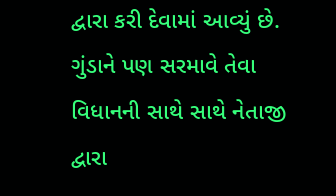દ્વારા કરી દેવામાં આવ્યું છે. ગુંડાને પણ સરમાવે તેવા વિધાનની સાથે સાથે નેતાજી દ્વારા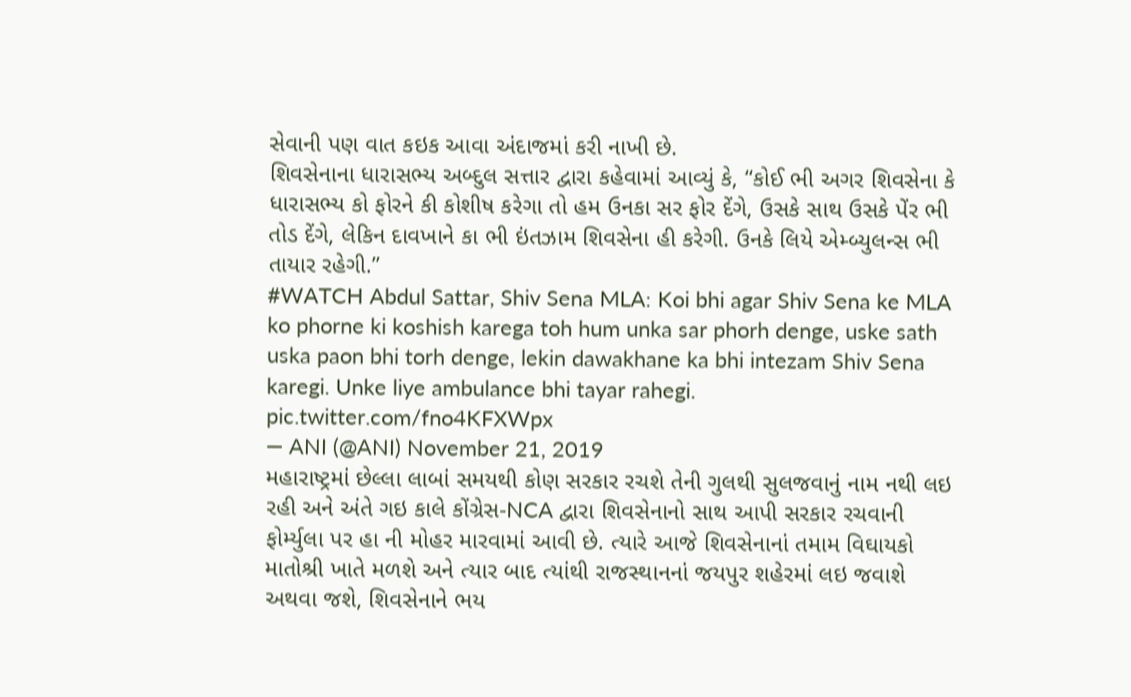સેવાની પણ વાત કઇક આવા અંદાજમાં કરી નાખી છે.
શિવસેનાના ધારાસભ્ય અબ્દુલ સત્તાર દ્વારા કહેવામાં આવ્યું કે, “કોઈ ભી અગર શિવસેના કે ધારાસભ્ય કો ફોરને કી કોશીષ કરેગા તો હમ ઉનકા સર ફોર દેંગે, ઉસકે સાથ ઉસકે પેંર ભી તોડ દેંગે, લેકિન દાવખાને કા ભી ઇંતઝામ શિવસેના હી કરેગી. ઉનકે લિયે એમ્બ્યુલન્સ ભી તાયાર રહેગી.”
#WATCH Abdul Sattar, Shiv Sena MLA: Koi bhi agar Shiv Sena ke MLA ko phorne ki koshish karega toh hum unka sar phorh denge, uske sath uska paon bhi torh denge, lekin dawakhane ka bhi intezam Shiv Sena karegi. Unke liye ambulance bhi tayar rahegi. pic.twitter.com/fno4KFXWpx
— ANI (@ANI) November 21, 2019
મહારાષ્ટ્રમાં છેલ્લા લાબાં સમયથી કોણ સરકાર રચશે તેની ગુલથી સુલજવાનું નામ નથી લઇ રહી અને અંતે ગઇ કાલે કોંગ્રેસ-NCA દ્વારા શિવસેનાનો સાથ આપી સરકાર રચવાની ફોર્મ્યુલા પર હા ની મોહર મારવામાં આવી છે. ત્યારે આજે શિવસેનાનાં તમામ વિઘાયકો માતોશ્રી ખાતે મળશે અને ત્યાર બાદ ત્યાંથી રાજસ્થાનનાં જયપુર શહેરમાં લઇ જવાશે અથવા જશે, શિવસેનાને ભય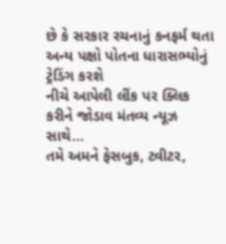છે કે સરકાર રચનાનું કનફર્મ થતા અન્ય પક્ષો પોતના ધારાસભ્યોનું ટ્રેડિંગ કરશે
નીચે આપેલી લીંક પર ક્લિક કરીને જોડાવ મંતવ્ય ન્યૂઝ સાથે…
તમે અમને ફેસબુક, ટ્વીટર,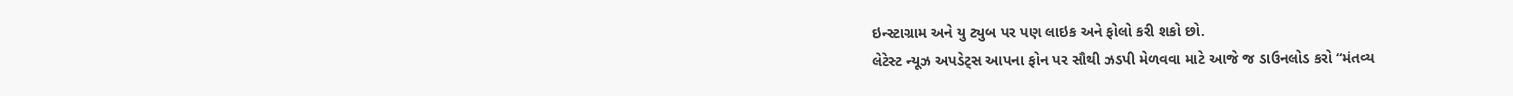ઇન્સ્ટાગ્રામ અને યુ ટ્યુબ પર પણ લાઇક અને ફોલો કરી શકો છો.
લેટેસ્ટ ન્યૂઝ અપડેટ્સ આપના ફોન પર સૌથી ઝડપી મેળવવા માટે આજે જ ડાઉનલોડ કરો “મંતવ્ય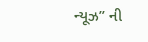ન્યૂઝ” ની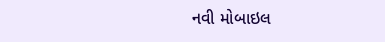નવી મોબાઇલ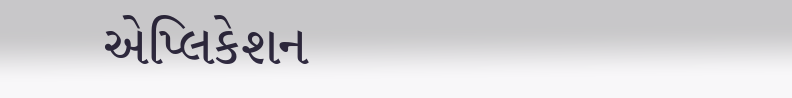એપ્લિકેશન